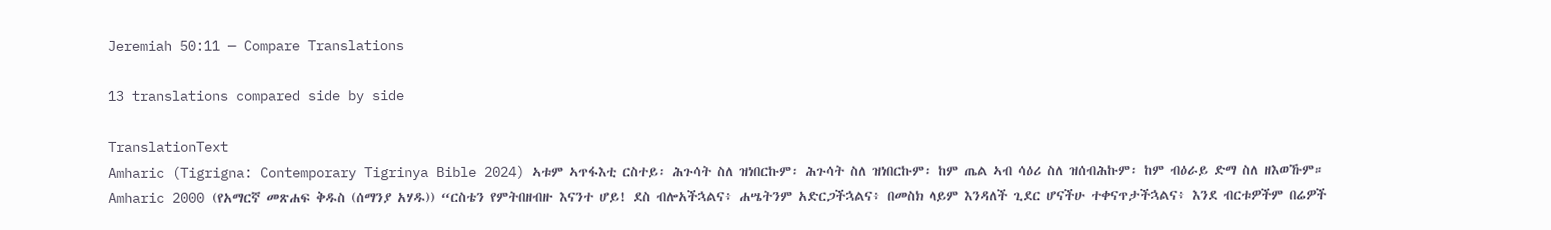Jeremiah 50:11 — Compare Translations

13 translations compared side by side

TranslationText
Amharic (Tigrigna: Contemporary Tigrinya Bible 2024) ኣቱም ኣጥፋእቲ ርስተይ፡ ሕጉሳት ስለ ዝነበርኩም፡ ሕጉሳት ስለ ዝነበርኩም፡ ከም ጤል ኣብ ሳዕሪ ስለ ዝሰብሕኩም፡ ከም ብዕራይ ድማ ስለ ዘእወኹም።
Amharic 2000 (የአማርኛ መጽሐፍ ቅዱስ (ሰማንያ አሃዱ)) “ርስቴን የምትበዘብዙ እናንተ ሆይ! ደስ ብሎአችኋልና፥ ሐሤትንም አድርጋችኋልና፥ በመስክ ላይም እንዳለች ጊደር ሆናችሁ ተቀናጥታችኋልና፥ እንደ ብርቱዎችም በሬዎች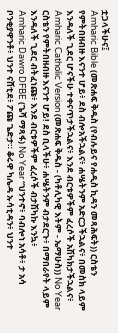ቷጋላችሁና፤
Amharic Bible (መጽሐፍ ቅዱስ (የብሉይና የሐዲስ ኪዳን መጻሕፍት)) ርስቴን የምትበዘብዙ እናንተ ሆይ፥ ደስ ብሎአችኋልና፥ ሐሤትንም አድርጋችኋልና፥ በመስክ ላይም እንዳለች ጊደር ሆናችሁ ተቀናጥታችኋልና፥ እንደ ብርቱዎችም ፈረሶች አሽካክታችኋልና፥
Amharic Catholic Version (መጽሐፍ ቅዱስ - (ካቶሊካዊ እትም - ኤማሁስ)) No Year ርስቴን የምትበዘብዙ እናንተ ሆይ! ደስ ቢላችሁ፥ ሐሤትንም ብታደርጉ፥ በማበራየት ላይም እንዳለች ጊደር ብትፈነጩ፥ እንደ ብርቱዎችም ፈረሶች ብታሽካኩ እንኳ፥
Amharic Dawro DFBE (ጌሻ ማጻፋ) No Year “ህንተኖ፥ ባብሎነ አሳቶ፥ ታ አሳ ቦንቂያዋንቶ፥ ህንተ ናሸቲደ፥ ፖጩ ጌድታ። ቆሩዋ ካሌዳ ኡሳቲዳን፥ ህንተ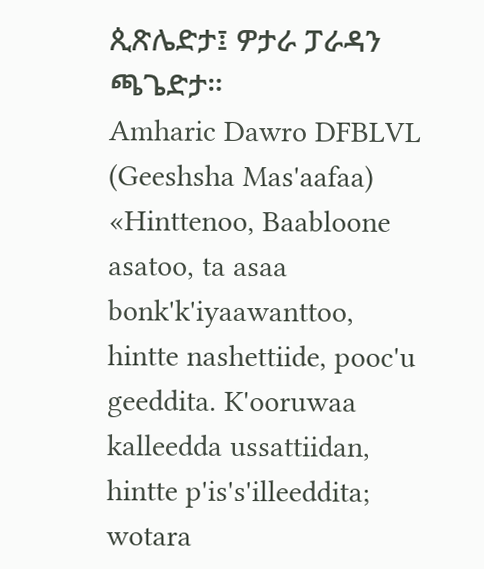ጲጽሌድታ፤ ዎታራ ፓራዳን ጫጌድታ።
Amharic Dawro DFBLVL (Geeshsha Mas'aafaa) «Hinttenoo, Baabloone asatoo, ta asaa bonk'k'iyaawanttoo, hintte nashettiide, pooc'u geeddita. K'ooruwaa kalleedda ussattiidan, hintte p'is's'illeeddita; wotara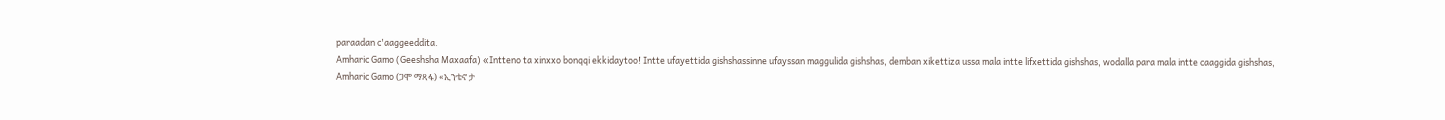paraadan c'aaggeeddita.
Amharic Gamo (Geeshsha Maxaafa) «Intteno ta xinxxo bonqqi ekkidaytoo! Intte ufayettida gishshassinne ufayssan maggulida gishshas, demban xikettiza ussa mala intte lifxettida gishshas, wodalla para mala intte caaggida gishshas,
Amharic Gamo (ጋሞ ማጻፋ) «ኢንቴኖ ታ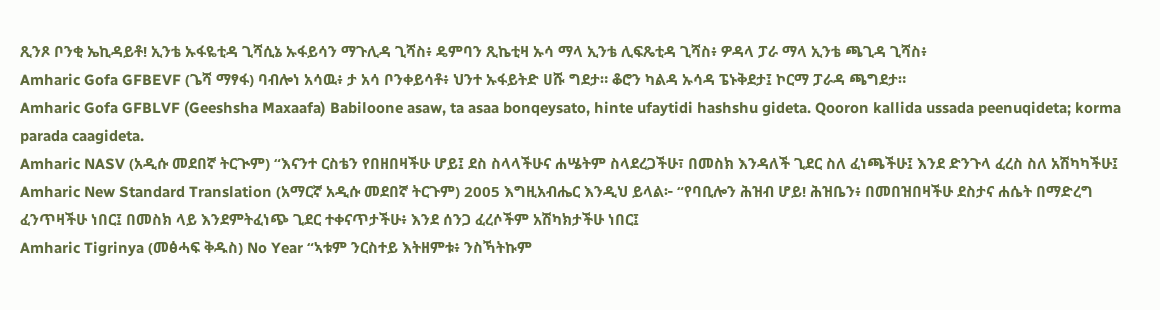ጺንጾ ቦንቂ ኤኪዳይቶ! ኢንቴ ኡፋዬቲዳ ጊሻሲኔ ኡፋይሳን ማጉሊዳ ጊሻስ፥ ዴምባን ጺኬቲዛ ኡሳ ማላ ኢንቴ ሊፍጼቲዳ ጊሻስ፥ ዎዳላ ፓራ ማላ ኢንቴ ጫጊዳ ጊሻስ፥
Amharic Gofa GFBEVF (ጌሻ ማፃፋ) ባብሎነ አሳዉ፥ ታ አሳ ቦንቀይሳቶ፥ ህንተ ኡፋይትድ ሀሹ ግደታ። ቆሮን ካልዳ ኡሳዳ ፔኑቅደታ፤ ኮርማ ፓራዳ ጫግደታ።
Amharic Gofa GFBLVF (Geeshsha Maxaafa) Babiloone asaw, ta asaa bonqeysato, hinte ufaytidi hashshu gideta. Qooron kallida ussada peenuqideta; korma parada caagideta.
Amharic NASV (አዲሱ መደበኛ ትርጒም) “እናንተ ርስቴን የበዘበዛችሁ ሆይ፤ ደስ ስላላችሁና ሐሤትም ስላደረጋችሁ፣ በመስክ እንዳለች ጊደር ስለ ፈነጫችሁ፤ እንደ ድንጉላ ፈረስ ስለ አሽካካችሁ፤
Amharic New Standard Translation (አማርኛ አዲሱ መደበኛ ትርጉም) 2005 እግዚአብሔር እንዲህ ይላል፦ “የባቢሎን ሕዝብ ሆይ! ሕዝቤን፥ በመበዝበዛችሁ ደስታና ሐሴት በማድረግ ፈንጥዛችሁ ነበር፤ በመስክ ላይ እንደምትፈነጭ ጊደር ተቀናጥታችሁ፥ እንደ ሰንጋ ፈረሶችም አሽካክታችሁ ነበር፤
Amharic Tigrinya (መፅሓፍ ቅዱስ) No Year “ኣቱም ንርስተይ እትዘምቱ፥ ንስኻትኩም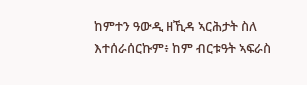ከምተን ዓውዲ ዘኺዳ ኣርሕታት ስለ እተሰራሰርኩም፥ ከም ብርቱዓት ኣፍራስ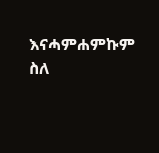እናሓምሐምኩም ስለ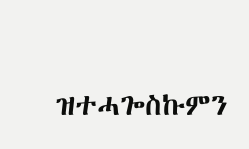ዝተሓጐስኩምን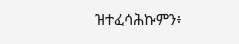ዝተፈሳሕኩምን፥